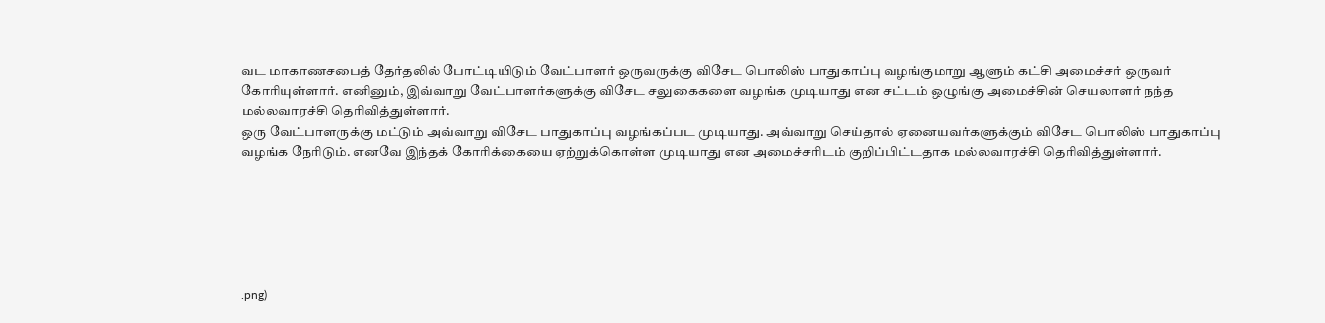வட மாகாணசபைத் தேர்தலில் போட்டியிடும் வேட்பாளர் ஒருவருக்கு விசேட பொலிஸ் பாதுகாப்பு வழங்குமாறு ஆளும் கட்சி அமைச்சர் ஒருவர் கோரியுள்ளார். எனினும், இவ்வாறு வேட்பாளர்களுக்கு விசேட சலுகைகளை வழங்க முடியாது என சட்டம் ஒழுங்கு அமைச்சின் செயலாளர் நந்த மல்லவாரச்சி தெரிவித்துள்ளார்.
ஒரு வேட்பாளருக்கு மட்டும் அவ்வாறு விசேட பாதுகாப்பு வழங்கப்பட முடியாது. அவ்வாறு செய்தால் ஏனையவர்களுக்கும் விசேட பொலிஸ் பாதுகாப்பு வழங்க நேரிடும். எனவே இந்தக் கோரிக்கையை ஏற்றுக்கொள்ள முடியாது என அமைச்சரிடம் குறிப்பிட்டதாக மல்லவாரச்சி தெரிவித்துள்ளார்.






.png)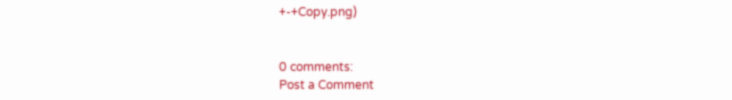+-+Copy.png)


0 comments:
Post a Comment